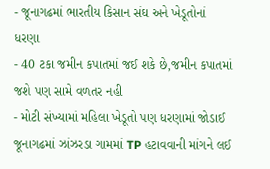- જૂનાગઢમાં ભારતીય કિસાન સંઘ અને ખેડૂતોનાં ધરણા
- 40 ટકા જમીન કપાતમાં જઈ શકે છે,જમીન કપાતમાં જશે પણ સામે વળતર નહી
- મોટી સંખ્યામાં મહિલા ખેડૂતો પણ ધરણામાં જોડાઈ
જૂનાગઢમાં ઝાંઝરડા ગામમાં TP હટાવવાની માંગને લઈ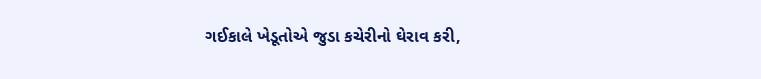ગઈકાલે ખેડૂતોએ જુડા કચેરીનો ઘેરાવ કરી,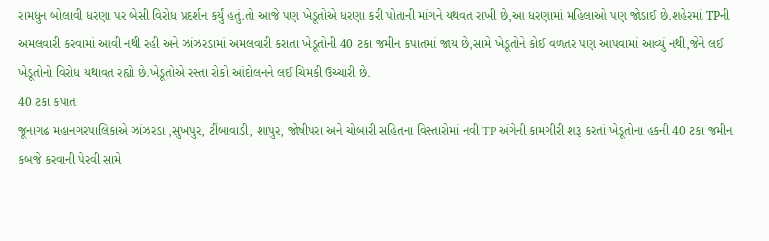રામધુન બોલાવી ધરણા પર બેસી વિરોધ પ્રદર્શન કર્યું હતું.તો આજે પણ ખેડૂતોએ ધરણા કરી પોતાની માંગને યથવત રાખી છે,આ ધરણામાં મહિલાઓ પણ જોડાઈ છે.શહેરમાં TPની અમલવારી કરવામાં આવી નથી રહી અને ઝાંઝરડામાં અમલવારી કરાતા ખેડૂતોની 40 ટકા જમીન કપાતમાં જાય છે,સામે ખેડૂતોને કોઈ વળતર પણ આપવામાં આવ્યું નથી,જેને લઈ ખેડૂતોનો વિરોધ યથાવત રહ્યો છે.ખેડૂતોએ રસ્તા રોકો આંદોલનને લઈ ચિમકી ઉચ્ચારી છે.
40 ટકા કપાત
જૂનાગઢ મહાનગરપાલિકાએ ઝાંઝરડા ,સુખપુર, ટીંબાવાડી, શાપુર, જોષીપરા અને ચોબારી સહિતના વિસ્તારોમાં નવી TP અંગેની કામગીરી શરૂ કરતાં ખેડૂતોના હકની 40 ટકા જમીન કબજે કરવાની પેરવી સામે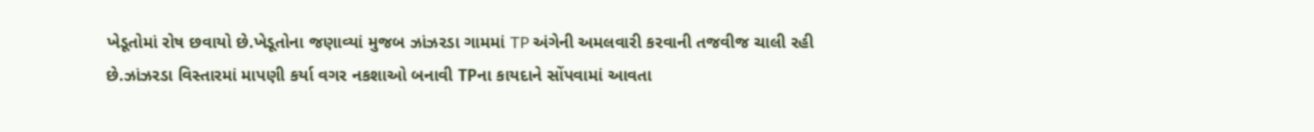ખેડૂતોમાં રોષ છવાયો છે.ખેડૂતોના જણાવ્યાં મુજબ ઝાંઝરડા ગામમાં TP અંગેની અમલવારી કરવાની તજવીજ ચાલી રહી છે.ઝાંઝરડા વિસ્તારમાં માપણી કર્યા વગર નકશાઓ બનાવી TPના કાયદાને સોંપવામાં આવતા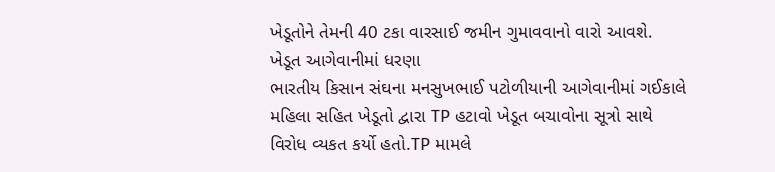ખેડૂતોને તેમની 40 ટકા વારસાઈ જમીન ગુમાવવાનો વારો આવશે.
ખેડૂત આગેવાનીમાં ધરણા
ભારતીય કિસાન સંઘના મનસુખભાઈ પટોળીયાની આગેવાનીમાં ગઈકાલે મહિલા સહિત ખેડૂતો દ્વારા TP હટાવો ખેડૂત બચાવોના સૂત્રો સાથે વિરોધ વ્યકત કર્યો હતો.TP મામલે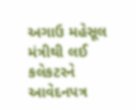અગાઉ મહેસૂલ મંત્રીથી લઈ કલેકટરને આવેદનપત્ર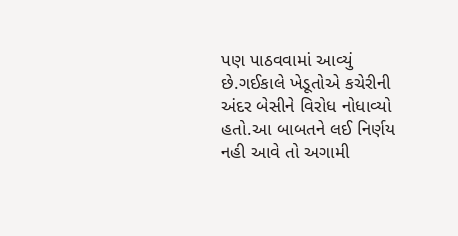પણ પાઠવવામાં આવ્યું છે.ગઈકાલે ખેડૂતોએ કચેરીની અંદર બેસીને વિરોધ નોધાવ્યો હતો.આ બાબતને લઈ નિર્ણય નહી આવે તો અગામી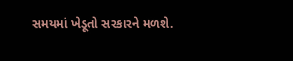સમયમાં ખેડૂતો સરકારને મળશે.